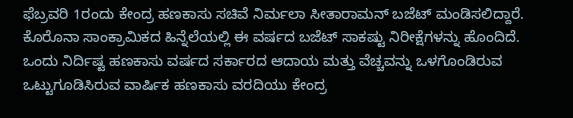ಫೆಬ್ರವರಿ 1ರಂದು ಕೇಂದ್ರ ಹಣಕಾಸು ಸಚಿವೆ ನಿರ್ಮಲಾ ಸೀತಾರಾಮನ್ ಬಜೆಟ್ ಮಂಡಿಸಲಿದ್ದಾರೆ. ಕೊರೊನಾ ಸಾಂಕ್ರಾಮಿಕದ ಹಿನ್ನೆಲೆಯಲ್ಲಿ ಈ ವರ್ಷದ ಬಜೆಟ್ ಸಾಕಷ್ಟು ನಿರೀಕ್ಷೆಗಳನ್ನು ಹೊಂದಿದೆ.
ಒಂದು ನಿರ್ದಿಷ್ಟ ಹಣಕಾಸು ವರ್ಷದ ಸರ್ಕಾರದ ಆದಾಯ ಮತ್ತು ವೆಚ್ಚವನ್ನು ಒಳಗೊಂಡಿರುವ ಒಟ್ಟುಗೂಡಿಸಿರುವ ವಾರ್ಷಿಕ ಹಣಕಾಸು ವರದಿಯು ಕೇಂದ್ರ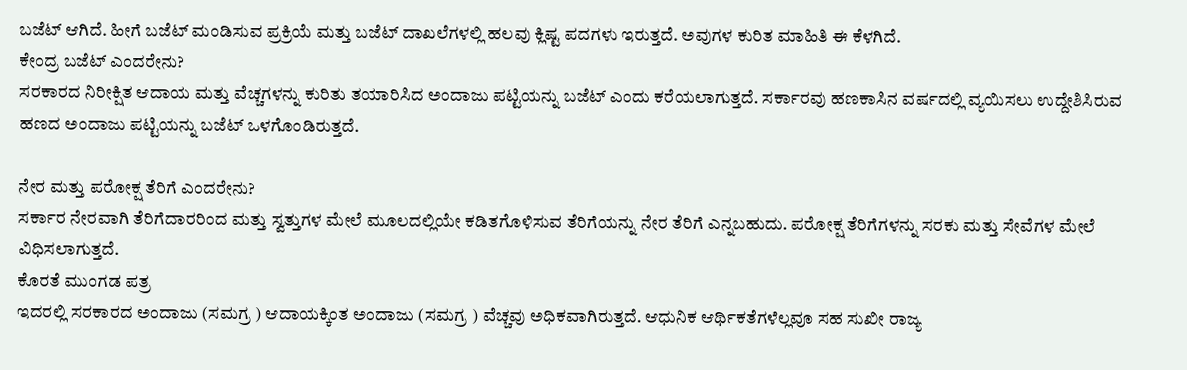ಬಜೆಟ್ ಆಗಿದೆ. ಹೀಗೆ ಬಜೆಟ್ ಮಂಡಿಸುವ ಪ್ರಕ್ರಿಯೆ ಮತ್ತು ಬಜೆಟ್ ದಾಖಲೆಗಳಲ್ಲಿ ಹಲವು ಕ್ಲಿಷ್ಟ ಪದಗಳು ಇರುತ್ತದೆ. ಅವುಗಳ ಕುರಿತ ಮಾಹಿತಿ ಈ ಕೆಳಗಿದೆ.
ಕೇಂದ್ರ ಬಜೆಟ್ ಎಂದರೇನು?
ಸರಕಾರದ ನಿರೀಕ್ಷಿತ ಆದಾಯ ಮತ್ತು ವೆಚ್ಚಗಳನ್ನು ಕುರಿತು ತಯಾರಿಸಿದ ಅಂದಾಜು ಪಟ್ಟಿಯನ್ನು ಬಜೆಟ್ ಎಂದು ಕರೆಯಲಾಗುತ್ತದೆ. ಸರ್ಕಾರವು ಹಣಕಾಸಿನ ವರ್ಷದಲ್ಲಿ ವ್ಯಯಿಸಲು ಉದ್ದೇಶಿಸಿರುವ ಹಣದ ಅಂದಾಜು ಪಟ್ಟಿಯನ್ನು ಬಜೆಟ್ ಒಳಗೊಂಡಿರುತ್ತದೆ.

ನೇರ ಮತ್ತು ಪರೋಕ್ಷ ತೆರಿಗೆ ಎಂದರೇನು?
ಸರ್ಕಾರ ನೇರವಾಗಿ ತೆರಿಗೆದಾರರಿಂದ ಮತ್ತು ಸ್ವತ್ತುಗಳ ಮೇಲೆ ಮೂಲದಲ್ಲಿಯೇ ಕಡಿತಗೊಳಿಸುವ ತೆರಿಗೆಯನ್ನು ನೇರ ತೆರಿಗೆ ಎನ್ನಬಹುದು. ಪರೋಕ್ಷ ತೆರಿಗೆಗಳನ್ನು ಸರಕು ಮತ್ತು ಸೇವೆಗಳ ಮೇಲೆ ವಿಧಿಸಲಾಗುತ್ತದೆ.
ಕೊರತೆ ಮುಂಗಡ ಪತ್ರ
ಇದರಲ್ಲಿ ಸರಕಾರದ ಅಂದಾಜು (ಸಮಗ್ರ ) ಆದಾಯಕ್ಕಿಂತ ಅಂದಾಜು (ಸಮಗ್ರ ) ವೆಚ್ಚವು ಅಧಿಕವಾಗಿರುತ್ತದೆ. ಆಧುನಿಕ ಆರ್ಥಿಕತೆಗಳೆಲ್ಲವೂ ಸಹ ಸುಖೀ ರಾಜ್ಯ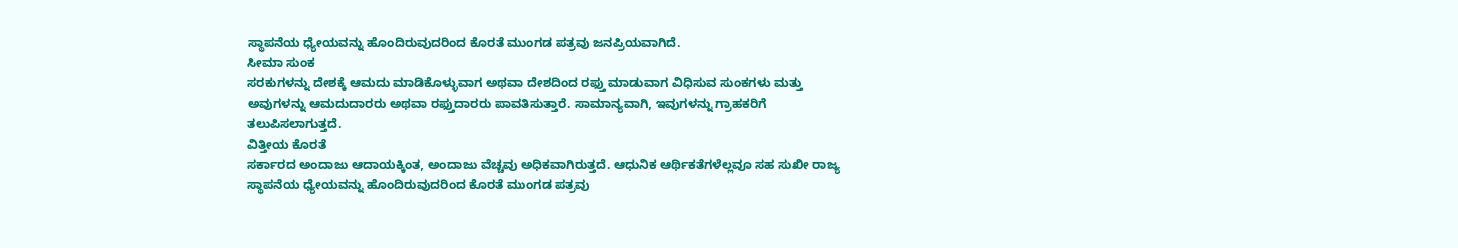ಸ್ಥಾಪನೆಯ ಧ್ಯೇಯವನ್ನು ಹೊಂದಿರುವುದರಿಂದ ಕೊರತೆ ಮುಂಗಡ ಪತ್ರವು ಜನಪ್ರಿಯವಾಗಿದೆ.
ಸೀಮಾ ಸುಂಕ
ಸರಕುಗಳನ್ನು ದೇಶಕ್ಕೆ ಆಮದು ಮಾಡಿಕೊಳ್ಳುವಾಗ ಅಥವಾ ದೇಶದಿಂದ ರಫ್ತು ಮಾಡುವಾಗ ವಿಧಿಸುವ ಸುಂಕಗಳು ಮತ್ತು ಅವುಗಳನ್ನು ಆಮದುದಾರರು ಅಥವಾ ರಫ್ತುದಾರರು ಪಾವತಿಸುತ್ತಾರೆ. ಸಾಮಾನ್ಯವಾಗಿ, ಇವುಗಳನ್ನು ಗ್ರಾಹಕರಿಗೆ ತಲುಪಿಸಲಾಗುತ್ತದೆ.
ವಿತ್ತೀಯ ಕೊರತೆ
ಸರ್ಕಾರದ ಅಂದಾಜು ಆದಾಯಕ್ಕಿಂತ, ಅಂದಾಜು ವೆಚ್ಚವು ಅಧಿಕವಾಗಿರುತ್ತದೆ. ಆಧುನಿಕ ಆರ್ಥಿಕತೆಗಳೆಲ್ಲವೂ ಸಹ ಸುಖೀ ರಾಜ್ಯ ಸ್ಥಾಪನೆಯ ಧ್ಯೇಯವನ್ನು ಹೊಂದಿರುವುದರಿಂದ ಕೊರತೆ ಮುಂಗಡ ಪತ್ರವು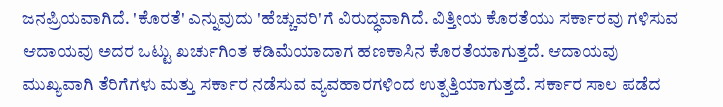ಜನಪ್ರಿಯವಾಗಿದೆ. 'ಕೊರತೆ' ಎನ್ನುವುದು 'ಹೆಚ್ಚುವರಿ'ಗೆ ವಿರುದ್ಧವಾಗಿದೆ. ವಿತ್ತೀಯ ಕೊರತೆಯು ಸರ್ಕಾರವು ಗಳಿಸುವ ಆದಾಯವು ಅದರ ಒಟ್ಟು ಖರ್ಚುಗಿಂತ ಕಡಿಮೆಯಾದಾಗ ಹಣಕಾಸಿನ ಕೊರತೆಯಾಗುತ್ತದೆ. ಆದಾಯವು ಮುಖ್ಯವಾಗಿ ತೆರಿಗೆಗಳು ಮತ್ತು ಸರ್ಕಾರ ನಡೆಸುವ ವ್ಯವಹಾರಗಳಿಂದ ಉತ್ಪತ್ತಿಯಾಗುತ್ತದೆ. ಸರ್ಕಾರ ಸಾಲ ಪಡೆದ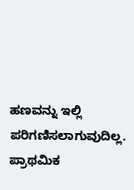ಹಣವನ್ನು ಇಲ್ಲಿ ಪರಿಗಣಿಸಲಾಗುವುದಿಲ್ಲ.
ಪ್ರಾಥಮಿಕ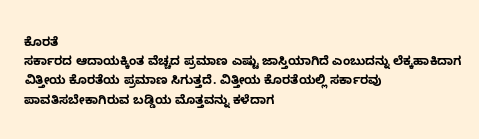ಕೊರತೆ
ಸರ್ಕಾರದ ಆದಾಯಕ್ಕಿಂತ ವೆಚ್ಚದ ಪ್ರಮಾಣ ಎಷ್ಟು ಜಾಸ್ತಿಯಾಗಿದೆ ಎಂಬುದನ್ನು ಲೆಕ್ಕಹಾಕಿದಾಗ ವಿತ್ತೀಯ ಕೊರತೆಯ ಪ್ರಮಾಣ ಸಿಗುತ್ತದೆ. ವಿತ್ತೀಯ ಕೊರತೆಯಲ್ಲಿ ಸರ್ಕಾರವು ಪಾವತಿಸಬೇಕಾಗಿರುವ ಬಡ್ಡಿಯ ಮೊತ್ತವನ್ನು ಕಳೆದಾಗ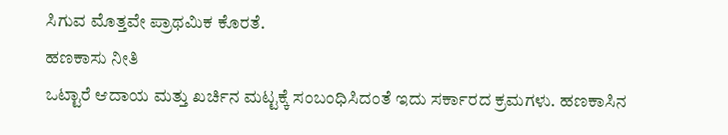ಸಿಗುವ ಮೊತ್ತವೇ ಪ್ರಾಥಮಿಕ ಕೊರತೆ.
ಹಣಕಾಸು ನೀತಿ
ಒಟ್ಟಾರೆ ಆದಾಯ ಮತ್ತು ಖರ್ಚಿನ ಮಟ್ಟಕ್ಕೆ ಸಂಬಂಧಿಸಿದಂತೆ ಇದು ಸರ್ಕಾರದ ಕ್ರಮಗಳು. ಹಣಕಾಸಿನ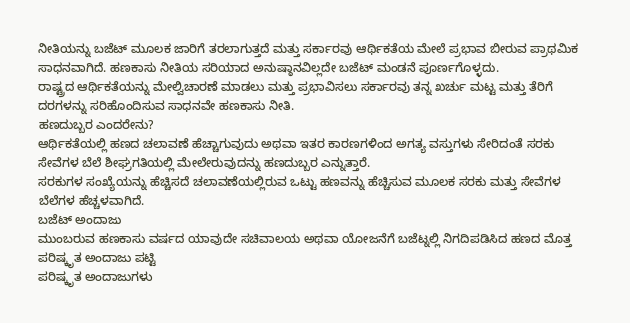ನೀತಿಯನ್ನು ಬಜೆಟ್ ಮೂಲಕ ಜಾರಿಗೆ ತರಲಾಗುತ್ತದೆ ಮತ್ತು ಸರ್ಕಾರವು ಆರ್ಥಿಕತೆಯ ಮೇಲೆ ಪ್ರಭಾವ ಬೀರುವ ಪ್ರಾಥಮಿಕ ಸಾಧನವಾಗಿದೆ. ಹಣಕಾಸು ನೀತಿಯ ಸರಿಯಾದ ಅನುಷ್ಠಾನವಿಲ್ಲದೇ ಬಜೆಟ್ ಮಂಡನೆ ಪೂರ್ಣಗೊಳ್ಳದು.
ರಾಷ್ಟ್ರದ ಆರ್ಥಿಕತೆಯನ್ನು ಮೇಲ್ವಿಚಾರಣೆ ಮಾಡಲು ಮತ್ತು ಪ್ರಭಾವಿಸಲು ಸರ್ಕಾರವು ತನ್ನ ಖರ್ಚು ಮಟ್ಟ ಮತ್ತು ತೆರಿಗೆ ದರಗಳನ್ನು ಸರಿಹೊಂದಿಸುವ ಸಾಧನವೇ ಹಣಕಾಸು ನೀತಿ.
ಹಣದುಬ್ಬರ ಎಂದರೇನು?
ಆರ್ಥಿಕತೆಯಲ್ಲಿ ಹಣದ ಚಲಾವಣೆ ಹೆಚ್ಚಾಗುವುದು ಅಥವಾ ಇತರ ಕಾರಣಗಳಿಂದ ಅಗತ್ಯ ವಸ್ತುಗಳು ಸೇರಿದಂತೆ ಸರಕು ಸೇವೆಗಳ ಬೆಲೆ ಶೀಘ್ರಗತಿಯಲ್ಲಿ ಮೇಲೇರುವುದನ್ನು ಹಣದುಬ್ಬರ ಎನ್ನುತ್ತಾರೆ.
ಸರಕುಗಳ ಸಂಖ್ಯೆಯನ್ನು ಹೆಚ್ಚಿಸದೆ ಚಲಾವಣೆಯಲ್ಲಿರುವ ಒಟ್ಟು ಹಣವನ್ನು ಹೆಚ್ಚಿಸುವ ಮೂಲಕ ಸರಕು ಮತ್ತು ಸೇವೆಗಳ ಬೆಲೆಗಳ ಹೆಚ್ಚಳವಾಗಿದೆ.
ಬಜೆಟ್ ಅಂದಾಜು
ಮುಂಬರುವ ಹಣಕಾಸು ವರ್ಷದ ಯಾವುದೇ ಸಚಿವಾಲಯ ಅಥವಾ ಯೋಜನೆಗೆ ಬಜೆಟ್ನಲ್ಲಿ ನಿಗದಿಪಡಿಸಿದ ಹಣದ ಮೊತ್ತ
ಪರಿಷ್ಕೃತ ಅಂದಾಜು ಪಟ್ಟಿ
ಪರಿಷ್ಕೃತ ಅಂದಾಜುಗಳು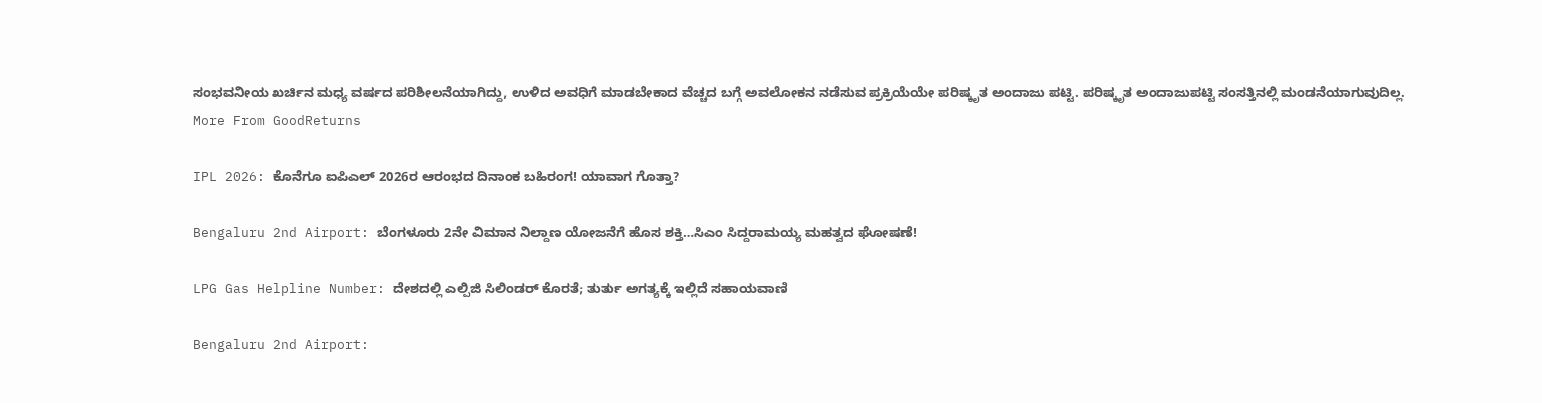ಸಂಭವನೀಯ ಖರ್ಚಿನ ಮಧ್ಯ ವರ್ಷದ ಪರಿಶೀಲನೆಯಾಗಿದ್ದು, ಉಳಿದ ಅವಧಿಗೆ ಮಾಡಬೇಕಾದ ವೆಚ್ಚದ ಬಗ್ಗೆ ಅವಲೋಕನ ನಡೆಸುವ ಪ್ರಕ್ರಿಯೆಯೇ ಪರಿಷ್ಕೃತ ಅಂದಾಜು ಪಟ್ಟಿ. ಪರಿಷ್ಕೃತ ಅಂದಾಜುಪಟ್ಟಿ ಸಂಸತ್ತಿನಲ್ಲಿ ಮಂಡನೆಯಾಗುವುದಿಲ್ಲ.
More From GoodReturns

IPL 2026: ಕೊನೆಗೂ ಐಪಿಎಲ್ 2026ರ ಆರಂಭದ ದಿನಾಂಕ ಬಹಿರಂಗ! ಯಾವಾಗ ಗೊತ್ತಾ?

Bengaluru 2nd Airport: ಬೆಂಗಳೂರು 2ನೇ ವಿಮಾನ ನಿಲ್ದಾಣ ಯೋಜನೆಗೆ ಹೊಸ ಶಕ್ತಿ…ಸಿಎಂ ಸಿದ್ದರಾಮಯ್ಯ ಮಹತ್ವದ ಘೋಷಣೆ!

LPG Gas Helpline Number: ದೇಶದಲ್ಲಿ ಎಲ್ಪಿಜಿ ಸಿಲಿಂಡರ್ ಕೊರತೆ; ತುರ್ತು ಅಗತ್ಯಕ್ಕೆ ಇಲ್ಲಿದೆ ಸಹಾಯವಾಣಿ

Bengaluru 2nd Airport: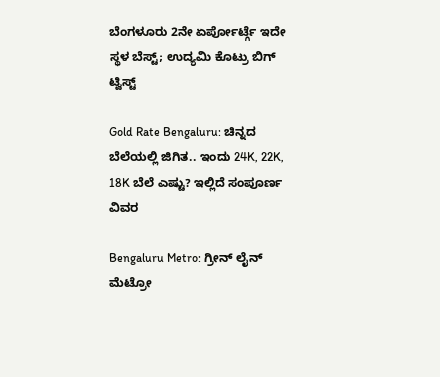ಬೆಂಗಳೂರು 2ನೇ ಏರ್ಪೋರ್ಟ್ಗೆ ಇದೇ ಸ್ಥಳ ಬೆಸ್ಟ್; ಉದ್ಯಮಿ ಕೊಟ್ರು ಬಿಗ್ ಟ್ವಿಸ್ಟ್

Gold Rate Bengaluru: ಚಿನ್ನದ ಬೆಲೆಯಲ್ಲಿ ಜಿಗಿತ.. ಇಂದು 24K, 22K, 18K ಬೆಲೆ ಎಷ್ಟು? ಇಲ್ಲಿದೆ ಸಂಪೂರ್ಣ ವಿವರ

Bengaluru Metro: ಗ್ರೀನ್ ಲೈನ್ ಮೆಟ್ರೋ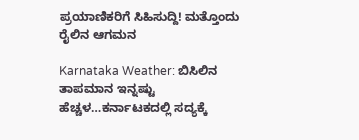ಪ್ರಯಾಣಿಕರಿಗೆ ಸಿಹಿಸುದ್ದಿ! ಮತ್ತೊಂದು ರೈಲಿನ ಆಗಮನ

Karnataka Weather: ಬಿಸಿಲಿನ ತಾಪಮಾನ ಇನ್ನಷ್ಟು ಹೆಚ್ಚಳ…ಕರ್ನಾಟಕದಲ್ಲಿ ಸದ್ಯಕ್ಕೆ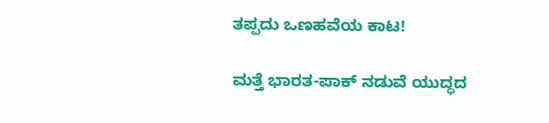ತಪ್ಪದು ಒಣಹವೆಯ ಕಾಟ!

ಮತ್ತೆ ಭಾರತ-ಪಾಕ್ ನಡುವೆ ಯುದ್ಧದ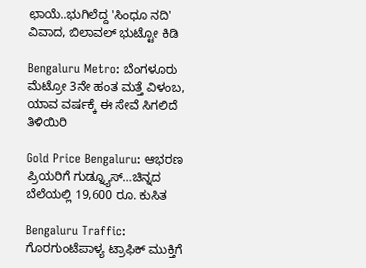ಛಾಯೆ..ಭುಗಿಲೆದ್ದ 'ಸಿಂಧೂ ನದಿ' ವಿವಾದ, ಬಿಲಾವಲ್ ಭುಟ್ಟೋ ಕಿಡಿ

Bengaluru Metro: ಬೆಂಗಳೂರು ಮೆಟ್ರೋ 3ನೇ ಹಂತ ಮತ್ತೆ ವಿಳಂಬ, ಯಾವ ವರ್ಷಕ್ಕೆ ಈ ಸೇವೆ ಸಿಗಲಿದೆ ತಿಳಿಯಿರಿ

Gold Price Bengaluru: ಆಭರಣ ಪ್ರಿಯರಿಗೆ ಗುಡ್ನ್ಯೂಸ್…ಚಿನ್ನದ ಬೆಲೆಯಲ್ಲಿ 19,600 ರೂ. ಕುಸಿತ

Bengaluru Traffic: ಗೊರಗುಂಟೆಪಾಳ್ಯ ಟ್ರಾಫಿಕ್ ಮುಕ್ತಿಗೆ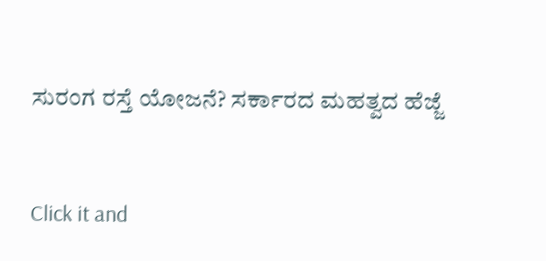ಸುರಂಗ ರಸ್ತೆ ಯೋಜನೆ? ಸರ್ಕಾರದ ಮಹತ್ವದ ಹೆಜ್ಜೆ



Click it and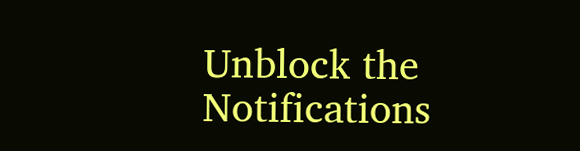Unblock the Notifications